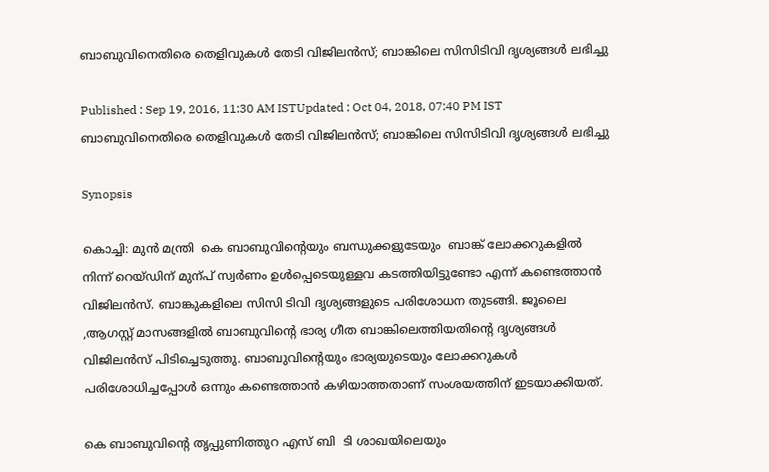ബാബുവിനെതിരെ തെളിവുകള്‍ തേടി വിജിലന്‍സ്; ബാങ്കിലെ സിസിടിവി ദൃശ്യങ്ങള്‍ ലഭിച്ചു

Published : Sep 19, 2016, 11:30 AM ISTUpdated : Oct 04, 2018, 07:40 PM IST
ബാബുവിനെതിരെ തെളിവുകള്‍ തേടി വിജിലന്‍സ്; ബാങ്കിലെ സിസിടിവി ദൃശ്യങ്ങള്‍ ലഭിച്ചു

Synopsis

കൊച്ചി: മുന്‍ മന്ത്രി  കെ ബാബുവിന്‍റെയും ബന്ധുക്കളുടേയും  ബാങ്ക് ലോക്കറുകളില്‍ നിന്ന് റെയ്ഡിന് മുന്പ് സ്വര്‍ണം ഉള്‍പ്പെടെയുള്ളവ കടത്തിയിട്ടുണ്ടോ എന്ന് കണ്ടെത്താന്‍  വിജിലന്‍സ്. ബാങ്കുകളിലെ സിസി ടിവി ദൃശ്യങ്ങളുടെ പരിശോധന തുടങ്ങി. ജൂലൈ ,ആഗസ്റ്റ് മാസങ്ങളില്‍ ബാബുവിന്റെ ഭാര്യ ഗീത ബാങ്കിലെത്തിയതിന്റെ ദൃശ്യങ്ങള്‍ വിജിലന്‍സ് പിടിച്ചെടുത്തു. ബാബുവിന്റെയും ഭാര്യയുടെയും ലോക്കറുകള്‍ പരിശോധിച്ചപ്പോള്‍ ഒന്നും കണ്ടെത്താന്‍ കഴിയാത്തതാണ് സംശയത്തിന് ഇടയാക്കിയത്.

കെ ബാബുവിന്റെ തൃപ്പുണിത്തുറ എസ് ബി  ടി ശാഖയിലെയും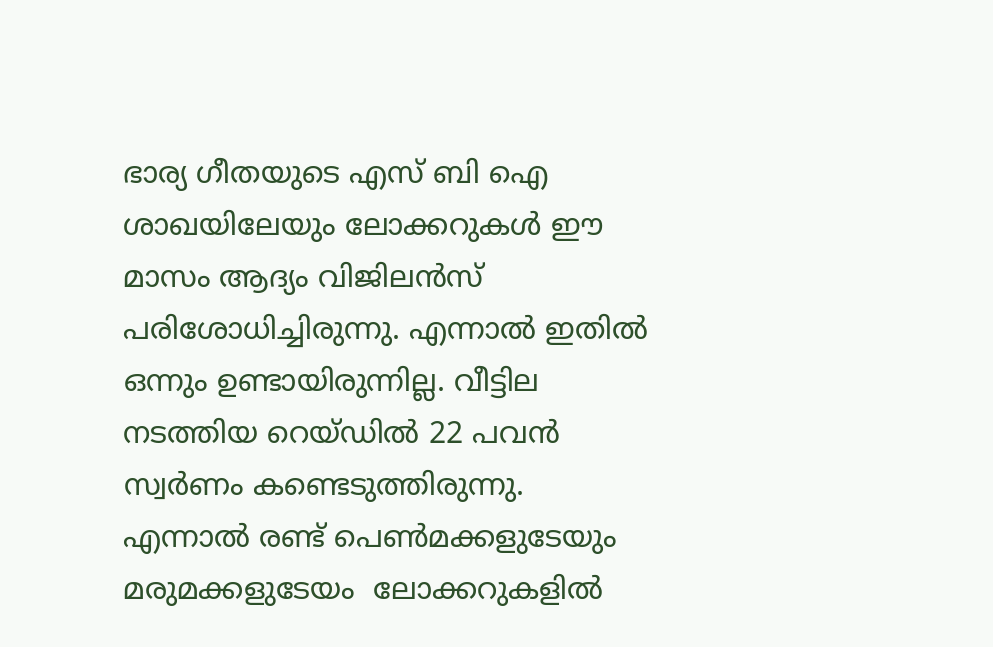ഭാര്യ ഗീതയുടെ എസ് ബി ഐ ശാഖയിലേയും ലോക്കറുകള്‍ ഈ മാസം ആദ്യം വിജിലന്‍സ് പരിശോധിച്ചിരുന്നു. എന്നാല്‍ ഇതില്‍ ഒന്നും ഉണ്ടായിരുന്നില്ല. വീട്ടില‍ നടത്തിയ റെയ്ഡില്‍ 22 പവന്‍ സ്വര്‍ണം കണ്ടെടുത്തിരുന്നു. എന്നാല്‍ രണ്ട് പെണ്‍മക്കളുടേയും മരുമക്കളുടേയം  ലോക്കറുകളില്‍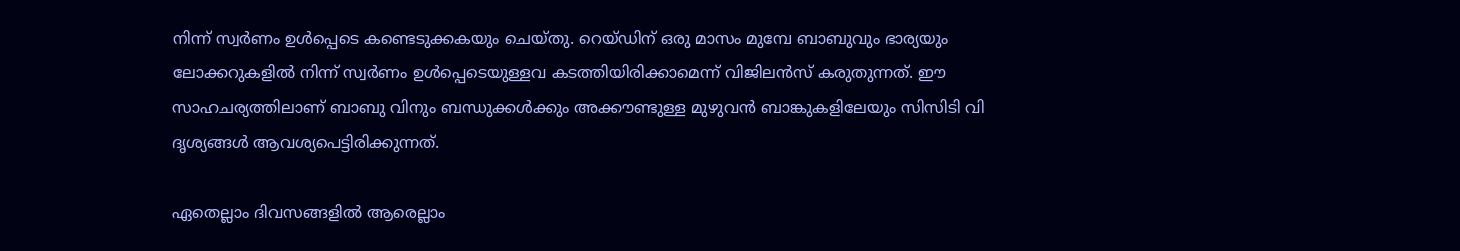നിന്ന് സ്വര്‍ണം ഉള്‍പ്പെടെ കണ്ടെടുക്കകയും ചെയ്തു. റെയ്ഡിന് ഒരു മാസം മുമ്പേ ബാബുവും ഭാര്യയും  ലോക്കറുകളില്‍ നിന്ന് സ്വര്‍ണം ഉള്‍പ്പെടെയുള്ളവ കടത്തിയിരിക്കാമെന്ന് വിജിലന്‍സ് കരുതുന്നത്. ഈ സാഹചര്യത്തിലാണ് ബാബു വിനും ബന്ധുക്കള്‍ക്കും അക്കൗണ്ടുള്ള മുഴുവന്‍ ബാങ്കുകളിലേയും സിസിടി വി ദൃശ്യങ്ങള്‍ ആവശ്യപെട്ടിരിക്കുന്നത്.

ഏതെല്ലാം ദിവസങ്ങളില്‍ ആരെല്ലാം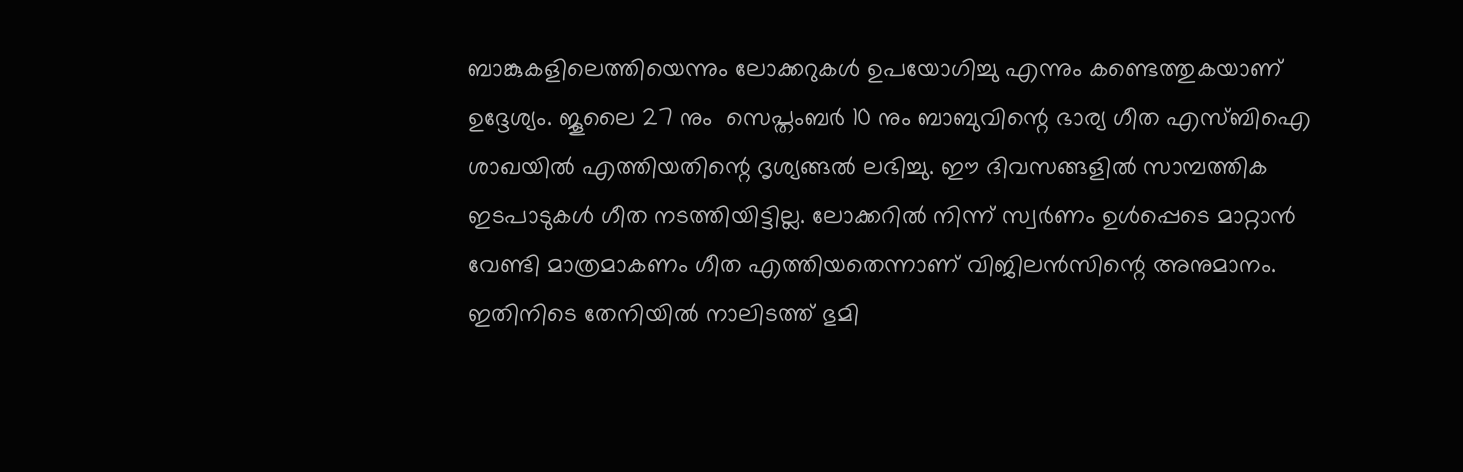ബാങ്കുകളിലെത്തിയെന്നും ലോക്കറുകള്‍ ഉപയോഗിച്ചു എന്നും കണ്ടെത്തുകയാണ് ഉദ്ദേശ്യം. ജൂലൈ 27 നും  സെപ്തംബര്‍ 10 നും ബാബുവിന്റെ ഭാര്യ ഗീത എസ്ബിഐ ശാഖയില്‍ എത്തിയതിന്റെ ദൃശ്യങ്ങല്‍ ലഭിച്ചു. ഈ ദിവസങ്ങളില്‍ സാമ്പത്തിക ഇടപാടുകള്‍ ഗീത നടത്തിയിട്ടില്ല. ലോക്കറില്‍ നിന്ന് സ്വര്‍ണം ഉള്‍പ്പെടെ മാറ്റാന്‍ വേണ്ടി മാത്രമാകണം ഗീത എത്തിയതെന്നാണ് വിജിലന്‍സിന്റെ അനുമാനം. ഇതിനിടെ തേനിയില്‍ നാലിടത്ത് ഭുമി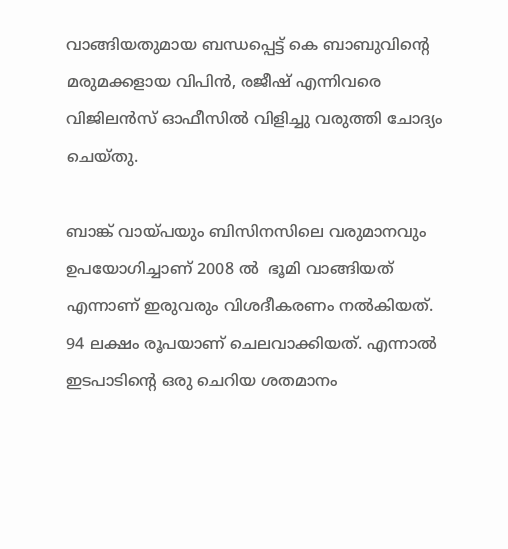വാങ്ങിയതുമായ ബന്ധപ്പെട്ട് കെ ബാബുവിന്റെ  മരുമക്കളായ വിപിന്‍, രജീഷ് എന്നിവരെ വിജിലന്‍സ് ഓഫീസില്‍ വിളിച്ചു വരുത്തി ചോദ്യം ചെയ്തു.

ബാങ്ക് വായ്പയും ബിസിനസിലെ വരുമാനവും ഉപയോഗിച്ചാണ് 2008 ല്‍  ഭൂമി വാങ്ങിയത് എന്നാണ് ഇരുവരും വിശദീകരണം നല്‍കിയത്. 94 ലക്ഷം രൂപയാണ് ചെലവാക്കിയത്. എന്നാല്‍ ഇടപാടിന്റെ ഒരു ചെറിയ ശതമാനം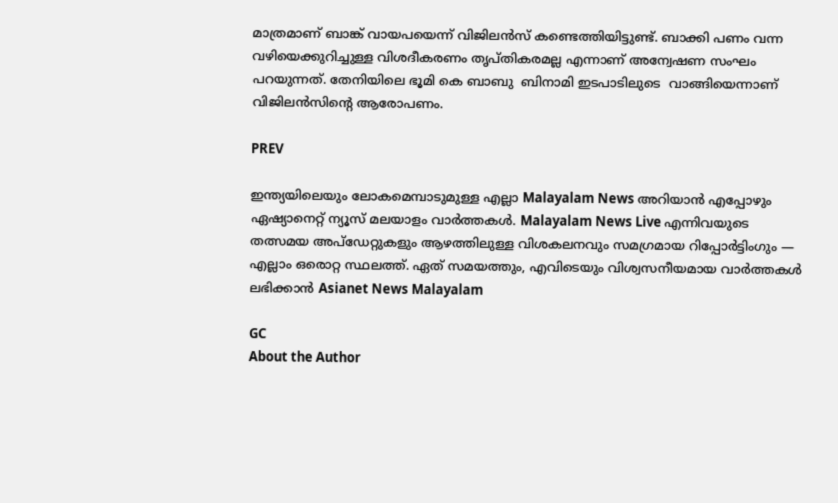മാത്രമാണ് ബാങ്ക് വായപയെന്ന് വിജിലന്‍സ് കണ്ടെത്തിയിട്ടുണ്ട്. ബാക്കി പണം വന്ന വഴിയെക്കുറിച്ചുള്ള വിശദീകരണം തൃപ്തികരമല്ല എന്നാണ് അന്വേഷണ സംഘം പറയുന്നത്. തേനിയിലെ ഭൂമി കെ ബാബു  ബിനാമി ഇടപാടിലുടെ  വാങ്ങിയെന്നാണ് വിജിലന്‍സിന്റെ ആരോപണം.

PREV

ഇന്ത്യയിലെയും ലോകമെമ്പാടുമുള്ള എല്ലാ Malayalam News അറിയാൻ എപ്പോഴും ഏഷ്യാനെറ്റ് ന്യൂസ് മലയാളം വാർത്തകൾ. Malayalam News Live എന്നിവയുടെ തത്സമയ അപ്‌ഡേറ്റുകളും ആഴത്തിലുള്ള വിശകലനവും സമഗ്രമായ റിപ്പോർട്ടിംഗും — എല്ലാം ഒരൊറ്റ സ്ഥലത്ത്. ഏത് സമയത്തും, എവിടെയും വിശ്വസനീയമായ വാർത്തകൾ ലഭിക്കാൻ Asianet News Malayalam

GC
About the Author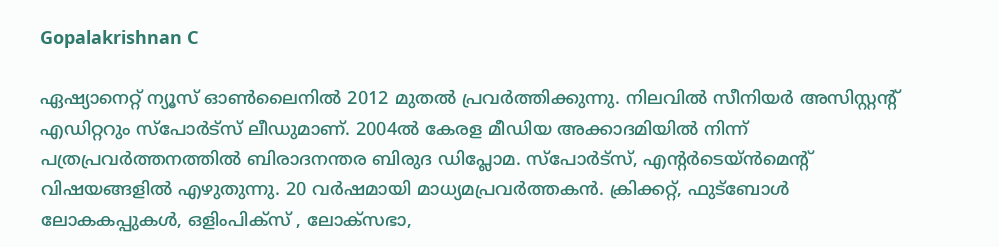Gopalakrishnan C

ഏഷ്യാനെറ്റ് ന്യൂസ് ഓണ്‍ലൈനില്‍ 2012 മുതല്‍ പ്രവര്‍ത്തിക്കുന്നു. നിലവില്‍ സീനിയര്‍ അസിസ്റ്റന്‍റ് എഡിറ്ററും സ്പോർട്സ് ലീഡുമാണ്. 2004ൽ കേരള മീഡിയ അക്കാദമിയില്‍ നിന്ന് പത്രപ്രവര്‍ത്തനത്തില്‍ ബിരാദനന്തര ബിരുദ ഡിപ്ലോമ. സ്പോര്‍ട്സ്, എന്‍റര്‍ടെയ്ൻമെന്‍റ് വിഷയങ്ങളില്‍ എഴുതുന്നു. 20 വര്‍ഷമായി മാധ്യമപ്രവര്‍ത്തകൻ. ക്രിക്കറ്റ്, ഫുട്ബോള്‍ ലോകകപ്പുകൾ, ഒളിംപിക്സ് , ലോക്സഭാ,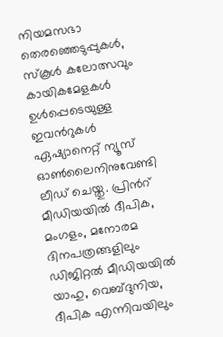നിയമസഭാ തെരഞ്ഞെടുപ്പുകള്‍, സ്കൂള്‍ കലോത്സവും കായികമേളകള്‍ ഉള്‍പ്പെടെയുള്ള ഇവന്‍റുകള്‍ ഏഷ്യാനെറ്റ് ന്യൂസ് ഓണ്‍ലൈനിനുവേണ്ടി ലീഡ് ചെയ്തു. പ്രിന്‍റ് മീഡിയയില്‍ ദീപിക, മംഗളം, മനോരമ ദിനപത്രങ്ങളിലും ഡിജിറ്റൽ മീഡിയയില്‍ യാഹു, വെബ്ദുനിയ, ദീപിക എന്നിവയിലും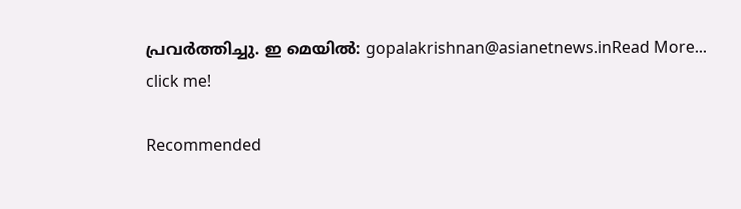പ്രവര്‍ത്തിച്ചു. ഇ മെയില്‍: gopalakrishnan@asianetnews.inRead More...
click me!

Recommended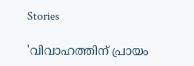Stories

'വിവാഹത്തിന് പ്രായം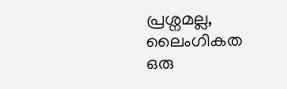പ്രശ്നമല്ല, ലൈംഗികത ഒരു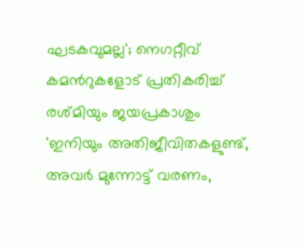ഘടകവുമല്ല'; നെഗറ്റീവ് കമന്‍റുകളോട് പ്രതികരിച്ച് രശ്മിയും ജയപ്രകാശും
'ഇനിയും അതിജീവിതകളുണ്ട്, അവർ മുന്നോട്ട് വരണം,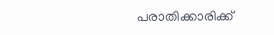പരാതിക്കാരിക്ക്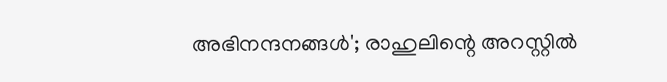അഭിനന്ദനങ്ങൾ'; രാഹുലിന്റെ അറസ്റ്റിൽ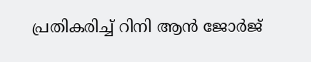പ്രതികരിച്ച് റിനി ആൻ ജോർജ്